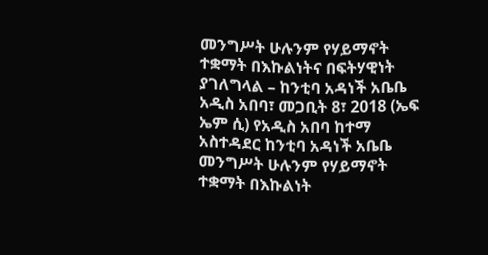መንግሥት ሁሉንም የሃይማኖት ተቋማት በእኩልነትና በፍትሃዊነት ያገለግላል – ከንቲባ አዳነች አቤቤ
አዲስ አበባ፣ መጋቢት 8፣ 2018 (ኤፍ ኤም ሲ) የአዲስ አበባ ከተማ አስተዳደር ከንቲባ አዳነች አቤቤ መንግሥት ሁሉንም የሃይማኖት ተቋማት በእኩልነት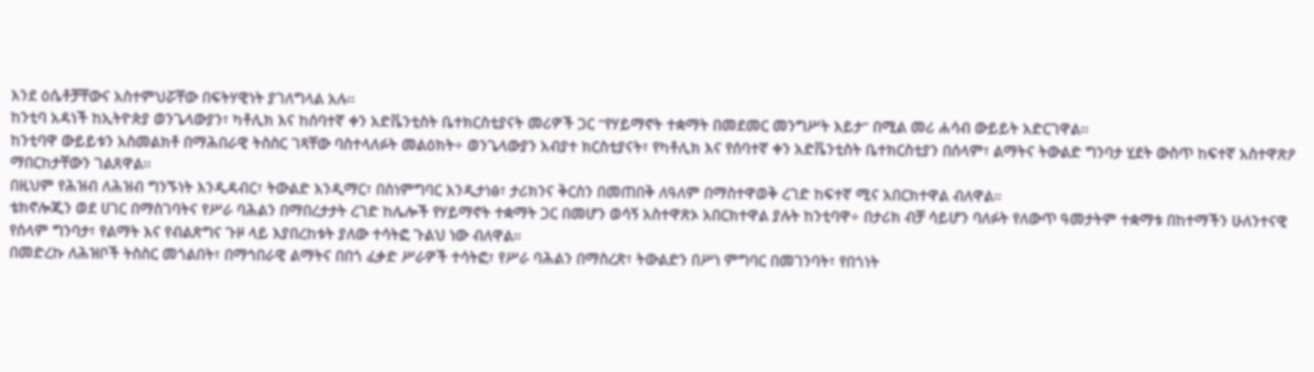እንደ ዕሴቶቻቸውና አስተምህሯቸው በፍትሃዊነት ያገለግላል አሉ፡፡
ከንቲባ አዳነች ከኢትዮጵያ ወንጌላውያን፣ ካቶሊክ እና ከሰባተኛ ቀን አድቬንቲስት ቤተክርስቲያናት መሪዎች ጋር “የሃይማኖት ተቋማት በመደመር መንግሥት እይታ” በሚል መሪ ሐሳብ ውይይት አድርገዋል፡፡
ከንቲባዋ ውይይቱን አስመልክቶ በማሕበራዊ ትስስር ገጻቸው ባስተላለፉት መልዕክት÷ ወንጌላውያን አብያተ ክርስቲያናት፣ የካቶሊክ እና የሰባተኛ ቀን አድቬንቲስት ቤተክርስቲያን በሰላም፣ ልማትና ትውልድ ግንባታ ሂደት ውስጥ ከፍተኛ አስተዋጽዖ ማበርከታቸውን ገልጸዋል።
በዚህም የሕዝብ ለሕዝብ ግንኙነት እንዲዳብር፣ ትውልድ እንዲማር፣ በስነምግባር እንዲታነፅ፣ ታሪክንና ቅርስን በመጠበቅ ለዓለም በማስተዋወቅ ረገድ ከፍተኛ ሚና አበርክተዋል ብለዋል።
ቴክኖሎጂን ወደ ሀገር በማስገባትና የሥራ ባሕልን በማበረታታት ረገድ ከሌሎች የሃይማኖት ተቋማት ጋር በመሆን ወሳኝ አስተዋጽኦ አበርክተዋል ያሉት ከንቲባዋ÷ በታሪክ ብቻ ሳይሆን ባለፉት የለውጥ ዓመታትም ተቋማቱ በከተማችን ሁለንተናዊ የሰላም ግንባታ፣ የልማት እና የብልጽግና ጉዞ ላይ እያበረከቱት ያለው ተሳትፎ ጉልህ ነው ብለዋል።
በመድረኩ ለሕዝቦች ትስስር መጎልበት፣ በማኅበራዊ ልማትና በበጎ ፈቃድ ሥራዎች ተሳትፎ፣ የሥራ ባሕልን በማስረጽ፣ ትውልድን በሥነ ምግባር በመገንባት፣ የበጎነት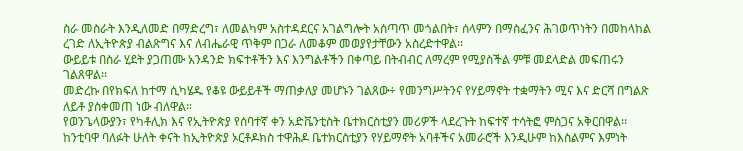ስራ መስራት እንዲለመድ በማድረግ፣ ለመልካም አስተዳደርና አገልግሎት አሰጣጥ መጎልበት፣ ሰላምን በማስፈንና ሕገወጥነትን በመከላከል ረገድ ለኢትዮጵያ ብልጽግና እና ለብሔራዊ ጥቅም በጋራ ለመቆም መወያየታቸውን አስረድተዋል፡፡
ውይይቱ በስራ ሂደት ያጋጠሙ አንዳንድ ክፍተቶችን እና እንግልቶችን በቀጣይ በትብብር ለማረም የሚያስችል ምቹ መደላድል መፍጠሩን ገልጸዋል፡፡
መድረኩ በየክፍለ ከተማ ሲካሄዱ የቆዩ ውይይቶች ማጠቃለያ መሆኑን ገልጸው÷ የመንግሥትንና የሃይማኖት ተቋማትን ሚና እና ድርሻ በግልጽ ለይቶ ያስቀመጠ ነው ብለዋል።
የወንጌላውያን፣ የካቶሊክ እና የኢትዮጵያ የሰባተኛ ቀን አድቬንቲስት ቤተክርስቲያን መሪዎች ላደረጉት ከፍተኛ ተሳትፎ ምስጋና አቅርበዋል፡፡
ከንቲባዋ ባለፉት ሁለት ቀናት ከኢትዮጵያ ኦርቶዶክስ ተዋሕዶ ቤተክርስቲያን የሃይማኖት አባቶችና አመራሮች እንዲሁም ከእስልምና እምነት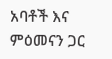አባቶች እና ምዕመናን ጋር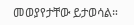መወያየታቸው ይታወሳል።